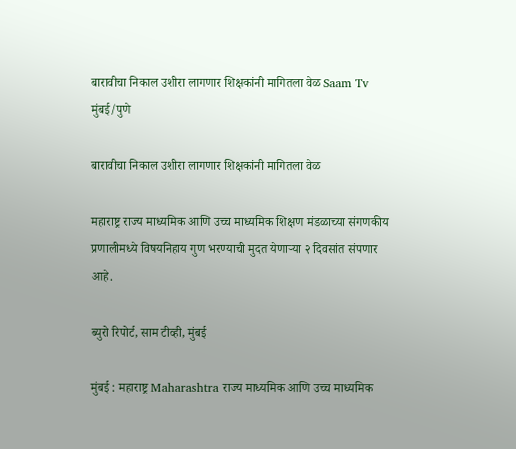बारावीचा निकाल उशीरा लागणार शिक्षकांनी मागितला वेळ Saam Tv
मुंबई/पुणे

बारावीचा निकाल उशीरा लागणार शिक्षकांनी मागितला वेळ

महाराष्ट्र राज्य माध्यमिक आणि उच्च माध्यमिक शिक्षण मंडळाच्या संगणकीय प्रणालीमध्ये विषयनिहाय गुण भरण्याची मुदत येणाऱ्या २ दिवसांत संपणार आहे.

ब्युरो रिपोर्ट, साम टीव्ही, मुंबई

मुंबई : महाराष्ट्र Maharashtra राज्य माध्यमिक आणि उच्च माध्यमिक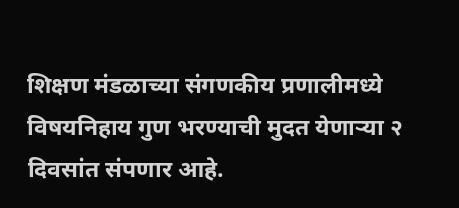शिक्षण मंडळाच्या संगणकीय प्रणालीमध्ये विषयनिहाय गुण भरण्याची मुदत येणाऱ्या २ दिवसांत संपणार आहे.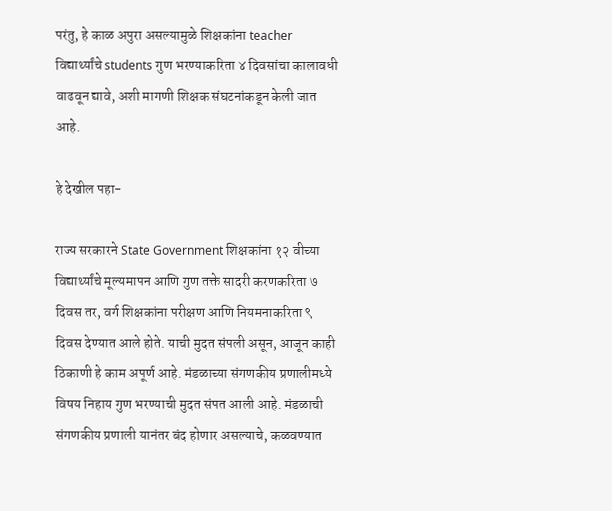परंतु, हे काळ अपुरा असल्यामुळे शिक्षकांना teacher विद्यार्थ्यांचे students गुण भरण्याकरिता ४ दिवसांचा कालावधी वाढवून द्यावे, अशी मागणी शिक्षक संघटनांकडून केली जात आहे.

हे देखील पहा-

राज्य सरकारने State Government शिक्षकांना १२ वीच्या विद्यार्थ्यांचे मूल्यमापन आणि गुण तक्ते सादरी करणकरिता ७ दिवस तर, वर्ग शिक्षकांना परीक्षण आणि नियमनाकरिता ९ दिवस देण्यात आले होते. याची मुदत संपली असून, आजून काही ठिकाणी हे काम अपूर्ण आहे. मंडळाच्या संगणकीय प्रणालीमध्ये विषय निहाय गुण भरण्याची मुदत संपत आली आहे. मंडळाची संगणकीय प्रणाली यानंतर बंद होणार असल्याचे, कळवण्यात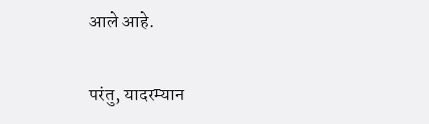आले आहे.

परंतु, यादरम्यान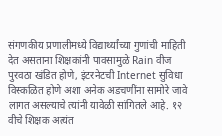संगणकीय प्रणालीमध्ये विद्यार्थ्यांच्या गुणांची माहिती देत असताना शिक्षकांनी पावसामुळे Rain वीज पुरवठा खंडित होणे, इंटरनेटची Internet सुविधा विस्कळित होणे अशा अनेक अडचणींना सामोरे जावे लागत असल्याचे त्यांनी यावेळी सांगितले आहे. १२ वीचे शिक्षक अत्यंत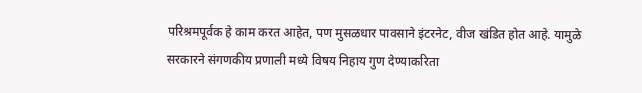परिश्रमपूर्वक हे काम करत आहेत, पण मुसळधार पावसाने इंटरनेट, वीज खंडित होत आहे. यामुळे सरकारने संगणकीय प्रणाली मध्ये विषय निहाय गुण देण्याकरिता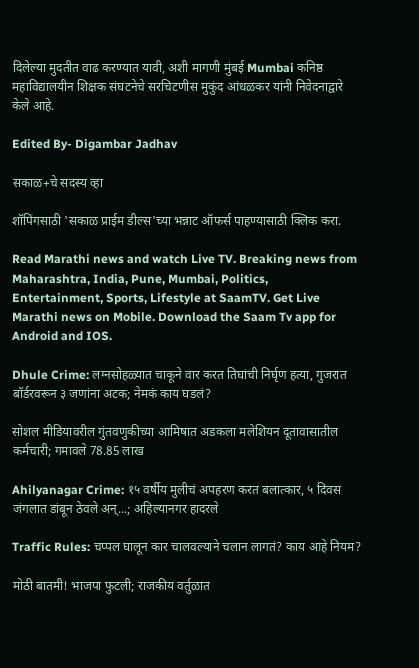दिलेल्या मुदतीत वाढ करण्यात यावी, अशी मागणी मुंबई Mumbai कनिष्ठ महाविद्यालयीन शिक्षक संघटनेचे सरचिटणीस मुकुंद आंधळकर यांनी निवेदनाद्वारे केले आहे.

Edited By- Digambar Jadhav

सकाळ+चे सदस्य व्हा

शॉपिंगसाठी 'सकाळ प्राईम डील्स'च्या भन्नाट ऑफर्स पाहण्यासाठी क्लिक करा.

Read Marathi news and watch Live TV. Breaking news from Maharashtra, India, Pune, Mumbai, Politics, Entertainment, Sports, Lifestyle at SaamTV. Get Live Marathi news on Mobile. Download the Saam Tv app for Android and IOS.

Dhule Crime: लग्नसोहळ्यात चाकूने वार करत तिघांची निर्घृण हत्या, गुजरात बॉर्डरवरून ३ जणांना अटक; नेमकं काय घडलं?

सोशल मीडियावरील गुंतवणुकीच्या आमिषात अडकला मलेशियन दूतावासातील कर्मचारी; गमावले 78.85 लाख

Ahilyanagar Crime: १५ वर्षीय मुलीचं अपहरण करत बलात्कार, ५ दिवस जंगलात डांबून ठेवले अन्...; अहिल्यानगर हादरले

Traffic Rules: चप्पल घालून कार चालवल्याने चलान लागतं? काय आहे नियम?

मोठी बातमी! भाजपा फुटली; राजकीय वर्तुळात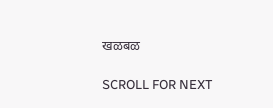खळबळ

SCROLL FOR NEXT